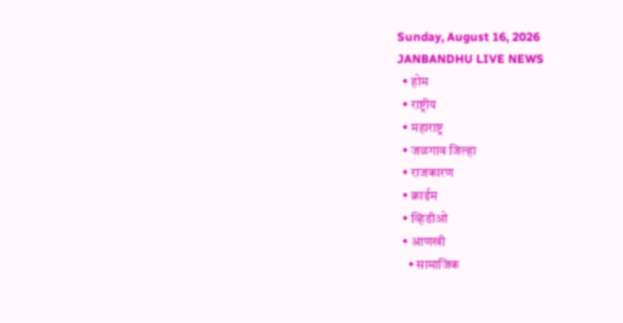Sunday, August 16, 2026
JANBANDHU LIVE NEWS
  • होम
  • राष्ट्रीय
  • महाराष्ट्र
  • जळगाव जिल्हा
  • राजकारण
  • क्राईम
  • व्हिडीओ
  • आणखी
    • सामाजिक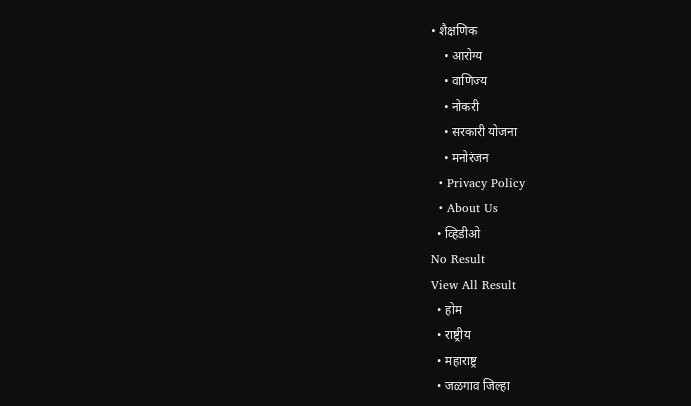• शैक्षणिक
    • आरोग्य
    • वाणिज्य
    • नोकरी
    • सरकारी योजना
    • मनोरंजन
  • Privacy Policy
  • About Us
  • व्हिडीओ
No Result
View All Result
  • होम
  • राष्ट्रीय
  • महाराष्ट्र
  • जळगाव जिल्हा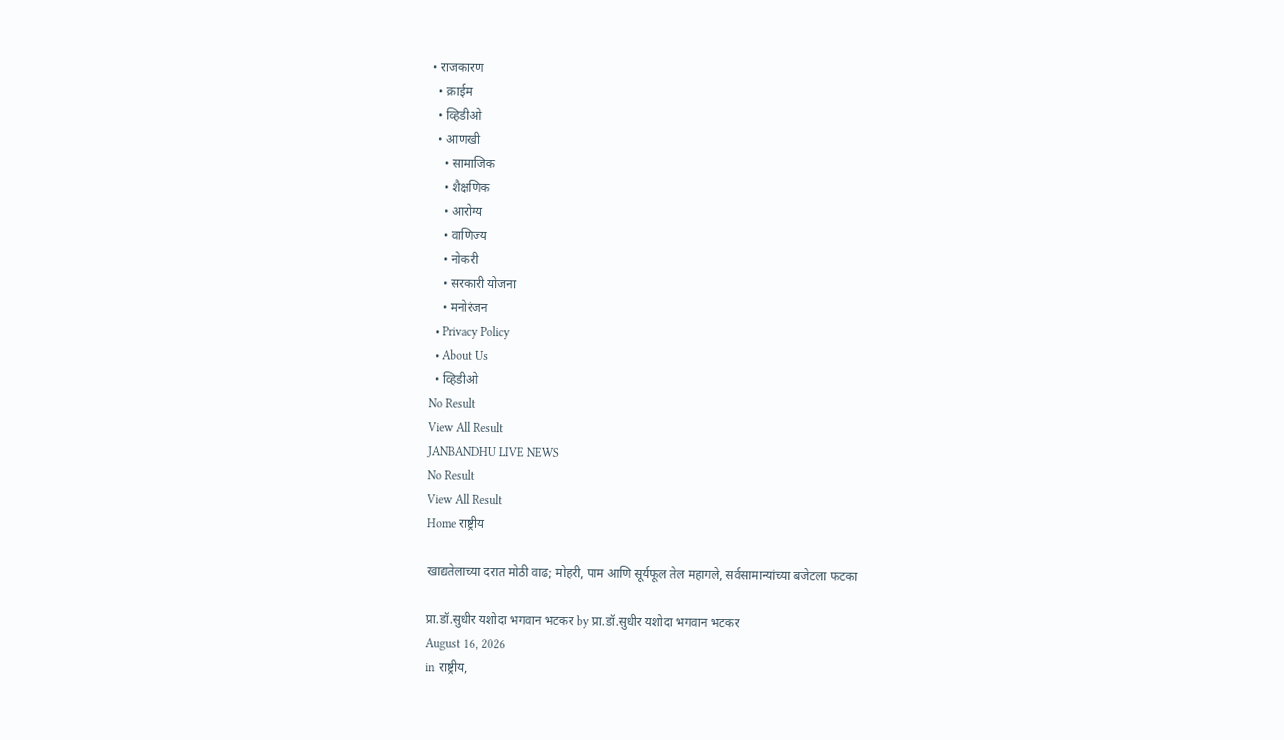• राजकारण
  • क्राईम
  • व्हिडीओ
  • आणखी
    • सामाजिक
    • शैक्षणिक
    • आरोग्य
    • वाणिज्य
    • नोकरी
    • सरकारी योजना
    • मनोरंजन
  • Privacy Policy
  • About Us
  • व्हिडीओ
No Result
View All Result
JANBANDHU LIVE NEWS
No Result
View All Result
Home राष्ट्रीय

खाद्यतेलाच्या दरात मोठी वाढ; मोहरी, पाम आणि सूर्यफूल तेल महागले, सर्वसामान्यांच्या बजेटला फटका

प्रा.डॉ.सुधीर यशोदा भगवान भटकर by प्रा.डॉ.सुधीर यशोदा भगवान भटकर
August 16, 2026
in राष्ट्रीय,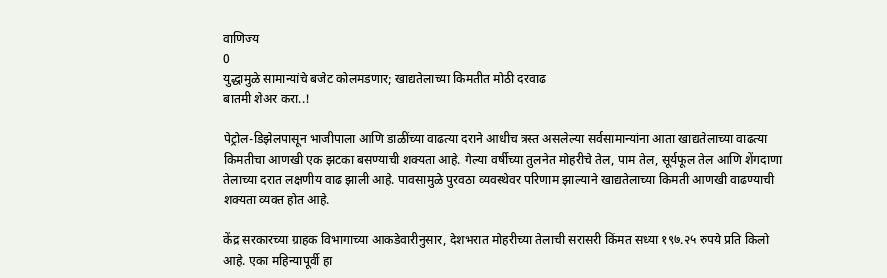वाणिज्य
0
युद्धामुळे सामान्यांचे बजेट कोलमडणार; खाद्यतेलाच्या किमतीत मोठी दरवाढ
बातमी शेअर करा..!

पेट्रोल-डिझेलपासून भाजीपाला आणि डाळींच्या वाढत्या दराने आधीच त्रस्त असलेल्या सर्वसामान्यांना आता खाद्यतेलाच्या वाढत्या किमतीचा आणखी एक झटका बसण्याची शक्यता आहे. गेल्या वर्षीच्या तुलनेत मोहरीचे तेल, पाम तेल, सूर्यफूल तेल आणि शेंगदाणा तेलाच्या दरात लक्षणीय वाढ झाली आहे. पावसामुळे पुरवठा व्यवस्थेवर परिणाम झाल्याने खाद्यतेलाच्या किमती आणखी वाढण्याची शक्यता व्यक्त होत आहे.

केंद्र सरकारच्या ग्राहक विभागाच्या आकडेवारीनुसार, देशभरात मोहरीच्या तेलाची सरासरी किंमत सध्या १९७.२५ रुपये प्रति किलो आहे. एका महिन्यापूर्वी हा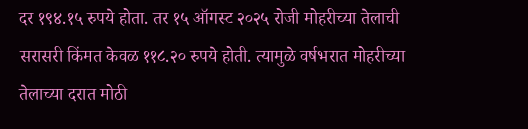दर १९४.१५ रुपये होता. तर १५ ऑगस्ट २०२५ रोजी मोहरीच्या तेलाची सरासरी किंमत केवळ ११८.२० रुपये होती. त्यामुळे वर्षभरात मोहरीच्या तेलाच्या दरात मोठी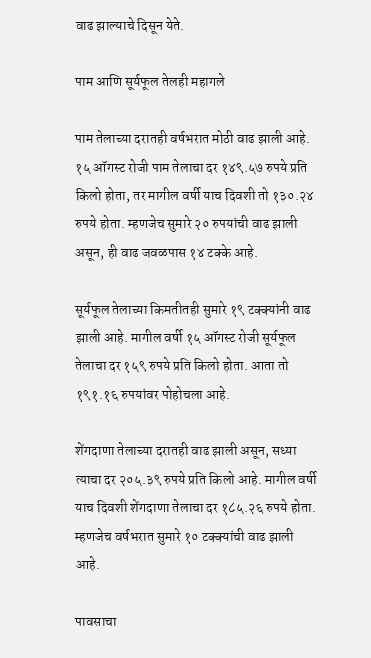वाढ झाल्याचे दिसून येते.

पाम आणि सूर्यफूल तेलही महागले

पाम तेलाच्या दरातही वर्षभरात मोठी वाढ झाली आहे. १५ ऑगस्ट रोजी पाम तेलाचा दर १४९.५७ रुपये प्रति किलो होता, तर मागील वर्षी याच दिवशी तो १३०.२४ रुपये होता. म्हणजेच सुमारे २० रुपयांची वाढ झाली असून, ही वाढ जवळपास १४ टक्के आहे.

सूर्यफूल तेलाच्या किमतीतही सुमारे १९ टक्क्यांनी वाढ झाली आहे. मागील वर्षी १५ ऑगस्ट रोजी सूर्यफूल तेलाचा दर १५९ रुपये प्रति किलो होता. आता तो १९१.१६ रुपयांवर पोहोचला आहे.

शेंगदाणा तेलाच्या दरातही वाढ झाली असून, सध्या त्याचा दर २०५.३९ रुपये प्रति किलो आहे. मागील वर्षी याच दिवशी शेंगदाणा तेलाचा दर १८५.२६ रुपये होता. म्हणजेच वर्षभरात सुमारे १० टक्क्यांची वाढ झाली आहे.

पावसाचा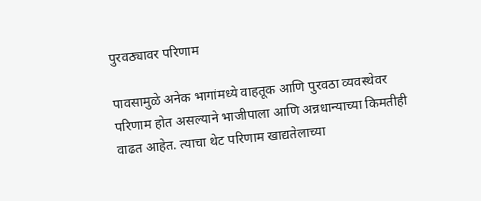पुरवठ्यावर परिणाम

पावसामुळे अनेक भागांमध्ये वाहतूक आणि पुरवठा व्यवस्थेवर परिणाम होत असल्याने भाजीपाला आणि अन्नधान्याच्या किमतीही वाढत आहेत. त्याचा थेट परिणाम खाद्यतेलाच्या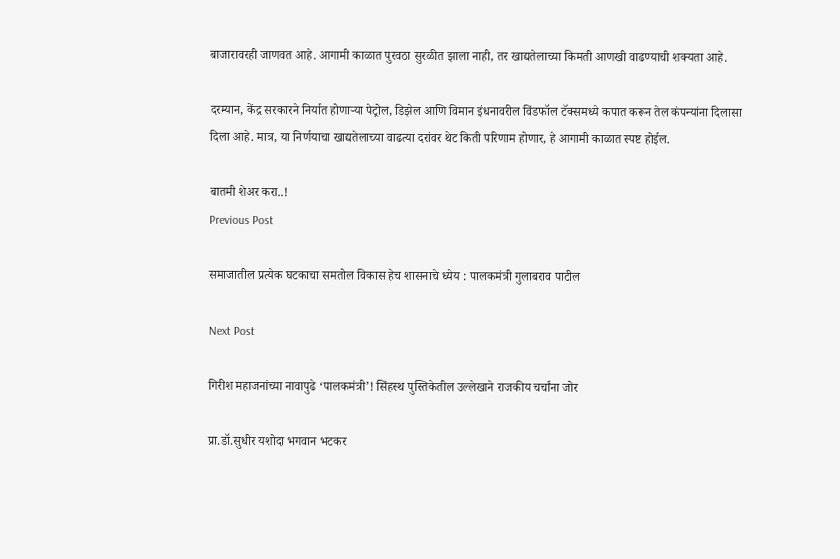बाजारावरही जाणवत आहे. आगामी काळात पुरवठा सुरळीत झाला नाही, तर खाद्यतेलाच्या किमती आणखी वाढण्याची शक्यता आहे.

दरम्यान, केंद्र सरकारने निर्यात होणाऱ्या पेट्रोल, डिझेल आणि विमान इंधनावरील विंडफॉल टॅक्समध्ये कपात करून तेल कंपन्यांना दिलासा दिला आहे. मात्र, या निर्णयाचा खाद्यतेलाच्या वाढत्या दरांवर थेट किती परिणाम होणार, हे आगामी काळात स्पष्ट होईल.

बातमी शेअर करा..!
Previous Post

समाजातील प्रत्येक घटकाचा समतोल विकास हेच शासनाचे ध्येय : पालकमंत्री गुलाबराव पाटील

Next Post

गिरीश महाजनांच्या नावापुढे ‘पालकमंत्री’! सिंहस्थ पुस्तिकेतील उल्लेखाने राजकीय चर्चांना जोर

प्रा.डॉ.सुधीर यशोदा भगवान भटकर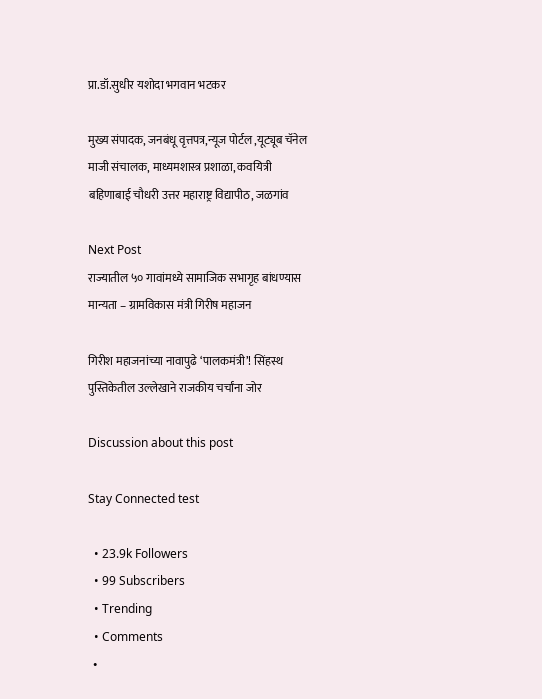प्रा.डॉ.सुधीर यशोदा भगवान भटकर

मुख्य संपादक, जनबंधू वृत्तपत्र,न्यूज पोर्टल ,यूट्यूब चॅनेल माजी संचालक, माध्यमशास्त्र प्रशाळा, कवयित्री बहिणाबाई चौधरी उत्तर महाराष्ट्र विद्यापीठ, जळगांव

Next Post
राज्यातील ५० गावांमध्ये सामाजिक सभागृह बांधण्यास मान्यता – ग्रामविकास मंत्री गिरीष महाजन

गिरीश महाजनांच्या नावापुढे ‘पालकमंत्री’! सिंहस्थ पुस्तिकेतील उल्लेखाने राजकीय चर्चांना जोर

Discussion about this post

Stay Connected test

  • 23.9k Followers
  • 99 Subscribers
  • Trending
  • Comments
  •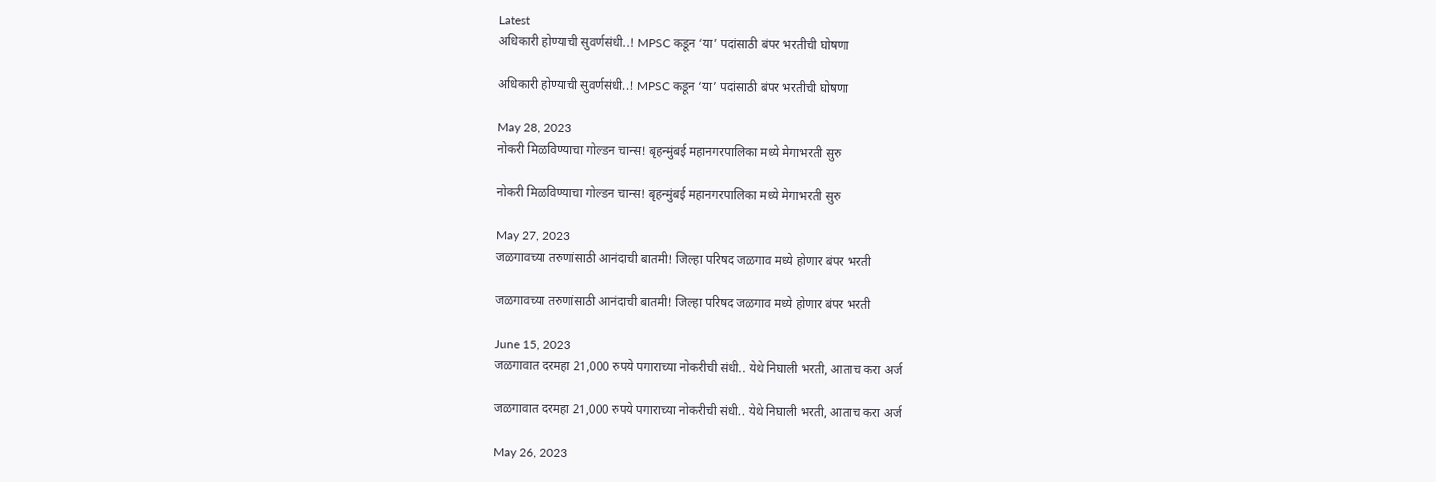Latest
अधिकारी होण्याची सुवर्णसंधी..! MPSC कडून ‘या’ पदांसाठी बंपर भरतीची घोषणा

अधिकारी होण्याची सुवर्णसंधी..! MPSC कडून ‘या’ पदांसाठी बंपर भरतीची घोषणा

May 28, 2023
नोकरी मिळविण्याचा गोल्डन चान्स! बृहन्मुंबई महानगरपालिका मध्ये मेगाभरती सुरु

नोकरी मिळविण्याचा गोल्डन चान्स! बृहन्मुंबई महानगरपालिका मध्ये मेगाभरती सुरु

May 27, 2023
जळगावच्या तरुणांसाठी आनंदाची बातमी! जिल्हा परिषद जळगाव मध्ये होणार बंपर भरती

जळगावच्या तरुणांसाठी आनंदाची बातमी! जिल्हा परिषद जळगाव मध्ये होणार बंपर भरती

June 15, 2023
जळगावात दरमहा 21,000 रुपये पगाराच्या नोकरीची संधी.. येथे निघाली भरती, आताच करा अर्ज

जळगावात दरमहा 21,000 रुपये पगाराच्या नोकरीची संधी.. येथे निघाली भरती, आताच करा अर्ज

May 26, 2023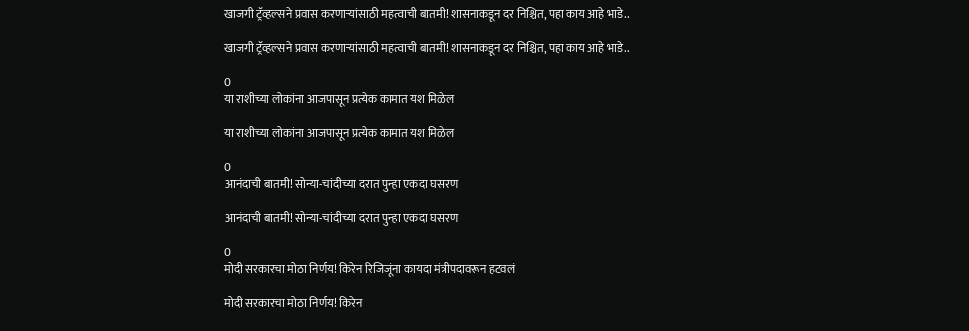खाजगी ट्रॅव्हल्सने प्रवास करणाऱ्यांसाठी महत्वाची बातमी! शासनाकडून दर निश्चित, पहा काय आहे भाडे..

खाजगी ट्रॅव्हल्सने प्रवास करणाऱ्यांसाठी महत्वाची बातमी! शासनाकडून दर निश्चित, पहा काय आहे भाडे..

0
या राशीच्या लोकांना आजपासून प्रत्येक कामात यश मिळेल

या राशीच्या लोकांना आजपासून प्रत्येक कामात यश मिळेल

0
आनंदाची बातमी! सोन्या-चांदीच्या दरात पुन्हा एकदा घसरण

आनंदाची बातमी! सोन्या-चांदीच्या दरात पुन्हा एकदा घसरण

0
मोदी सरकारचा मोठा निर्णय! किरेन रिजिजूंना कायदा मंत्रीपदावरून हटवलं

मोदी सरकारचा मोठा निर्णय! किरेन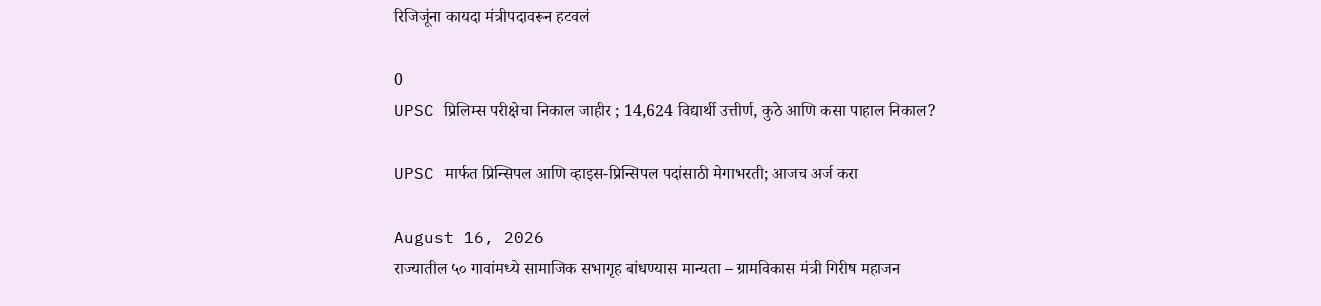रिजिजूंना कायदा मंत्रीपदावरून हटवलं

0
UPSC प्रिलिम्स परीक्षेचा निकाल जाहीर ; 14,624 विद्यार्थी उत्तीर्ण, कुठे आणि कसा पाहाल निकाल?

UPSC मार्फत प्रिन्सिपल आणि व्हाइस-प्रिन्सिपल पदांसाठी मेगाभरती; आजच अर्ज करा

August 16, 2026
राज्यातील ५० गावांमध्ये सामाजिक सभागृह बांधण्यास मान्यता – ग्रामविकास मंत्री गिरीष महाजन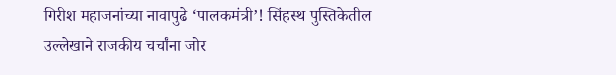गिरीश महाजनांच्या नावापुढे ‘पालकमंत्री’! सिंहस्थ पुस्तिकेतील उल्लेखाने राजकीय चर्चांना जोर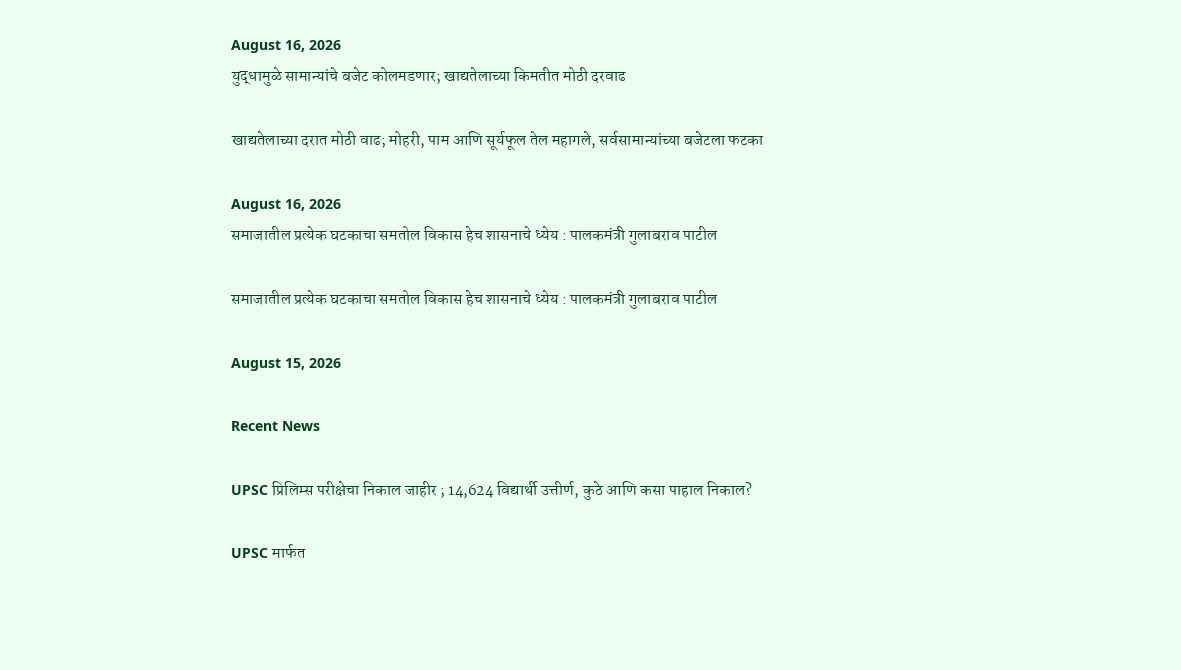August 16, 2026
युद्धामुळे सामान्यांचे बजेट कोलमडणार; खाद्यतेलाच्या किमतीत मोठी दरवाढ

खाद्यतेलाच्या दरात मोठी वाढ; मोहरी, पाम आणि सूर्यफूल तेल महागले, सर्वसामान्यांच्या बजेटला फटका

August 16, 2026
समाजातील प्रत्येक घटकाचा समतोल विकास हेच शासनाचे ध्येय : पालकमंत्री गुलाबराव पाटील

समाजातील प्रत्येक घटकाचा समतोल विकास हेच शासनाचे ध्येय : पालकमंत्री गुलाबराव पाटील

August 15, 2026

Recent News

UPSC प्रिलिम्स परीक्षेचा निकाल जाहीर ; 14,624 विद्यार्थी उत्तीर्ण, कुठे आणि कसा पाहाल निकाल?

UPSC मार्फत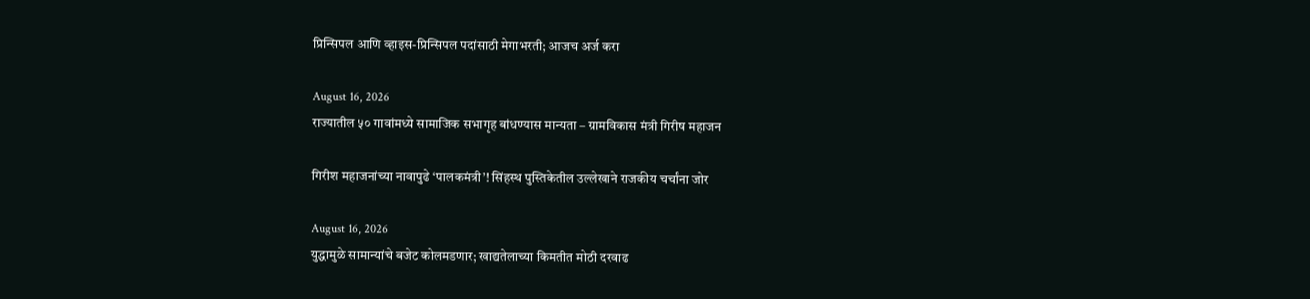प्रिन्सिपल आणि व्हाइस-प्रिन्सिपल पदांसाठी मेगाभरती; आजच अर्ज करा

August 16, 2026
राज्यातील ५० गावांमध्ये सामाजिक सभागृह बांधण्यास मान्यता – ग्रामविकास मंत्री गिरीष महाजन

गिरीश महाजनांच्या नावापुढे ‘पालकमंत्री’! सिंहस्थ पुस्तिकेतील उल्लेखाने राजकीय चर्चांना जोर

August 16, 2026
युद्धामुळे सामान्यांचे बजेट कोलमडणार; खाद्यतेलाच्या किमतीत मोठी दरवाढ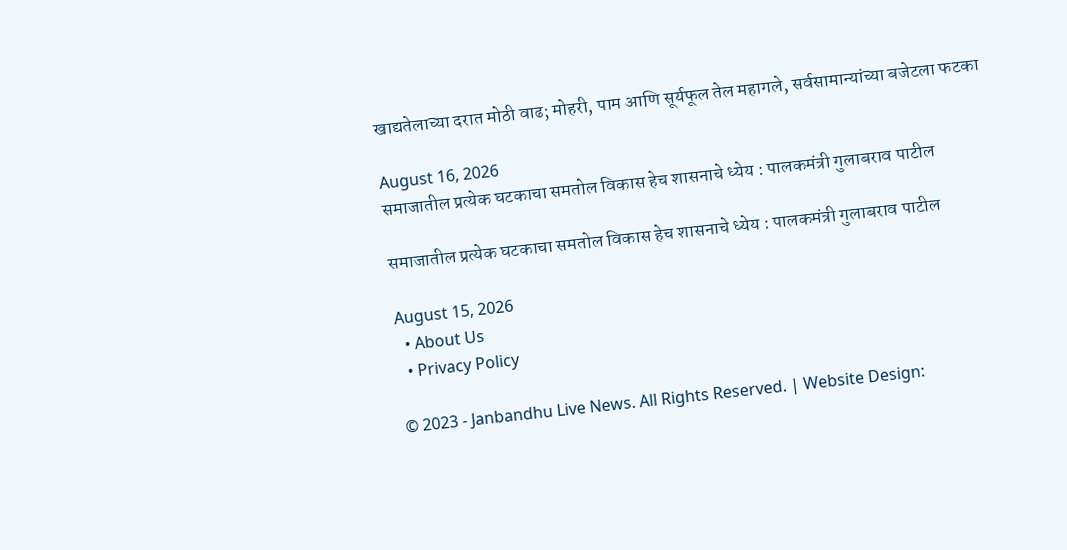खाद्यतेलाच्या दरात मोठी वाढ; मोहरी, पाम आणि सूर्यफूल तेल महागले, सर्वसामान्यांच्या बजेटला फटका

August 16, 2026
समाजातील प्रत्येक घटकाचा समतोल विकास हेच शासनाचे ध्येय : पालकमंत्री गुलाबराव पाटील

समाजातील प्रत्येक घटकाचा समतोल विकास हेच शासनाचे ध्येय : पालकमंत्री गुलाबराव पाटील

August 15, 2026
  • About Us
  • Privacy Policy

© 2023 - Janbandhu Live News. All Rights Reserved. | Website Design: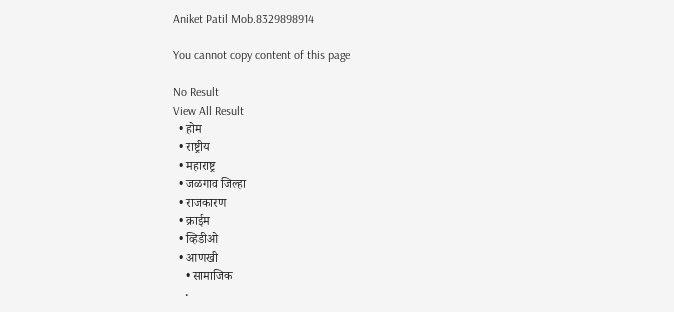Aniket Patil Mob.8329898914

You cannot copy content of this page

No Result
View All Result
  • होम
  • राष्ट्रीय
  • महाराष्ट्र
  • जळगाव जिल्हा
  • राजकारण
  • क्राईम
  • व्हिडीओ
  • आणखी
    • सामाजिक
    •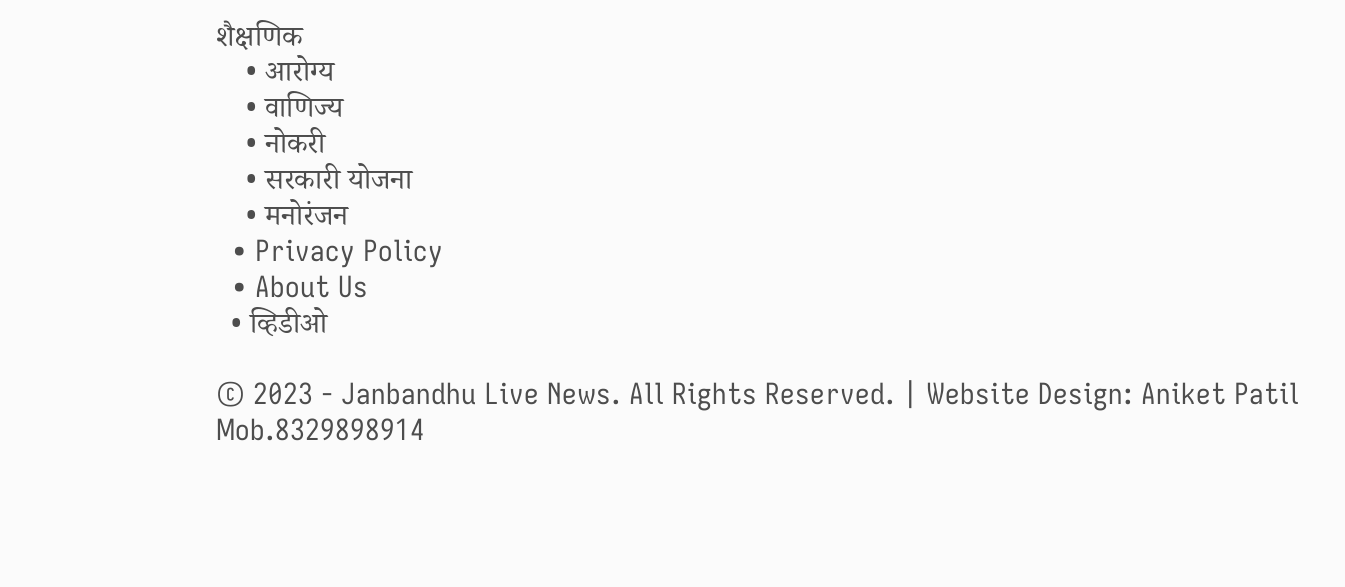शैक्षणिक
    • आरोग्य
    • वाणिज्य
    • नोकरी
    • सरकारी योजना
    • मनोरंजन
  • Privacy Policy
  • About Us
  • व्हिडीओ

© 2023 - Janbandhu Live News. All Rights Reserved. | Website Design: Aniket Patil Mob.8329898914